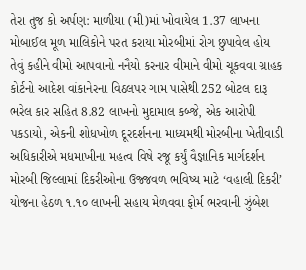તેરા તુજ કો અર્પણ: માળીયા (મી)માં ખોવાયેલ 1.37 લાખના મોબાઈલ મૂળ માલિકોને પરત કરાયા મોરબીમાં રોગ છુપાવેલ હોય તેવું કહીને વીમો આપવાનો નનૈયો કરનાર વીમાને વીમો ચૂકવવા ગ્રાહક કોર્ટનો આદેશ વાંકાનેરના વિઠલપર ગામ પાસેથી 252 બોટલ દારૂ ભરેલ કાર સહિત 8.82 લાખનો મુદામાલ કબ્જે, એક આરોપી પકડાયો, એકની શોધખોળ દૂરદર્શનના માધ્યમથી મોરબીના ખેતીવાડી અધિકારીએ મધમાખીના મહત્વ વિષે રજૂ કર્યું વૈજ્ઞાનિક માર્ગદર્શન મોરબી જિલ્લામાં દિકરીઓના ઉજ્જવળ ભવિષ્ય માટે ‘વહાલી દિકરી’ યોજના હેઠળ ૧.૧૦ લાખની સહાય મેળવવા ફોર્મ ભરવાની ઝુંબેશ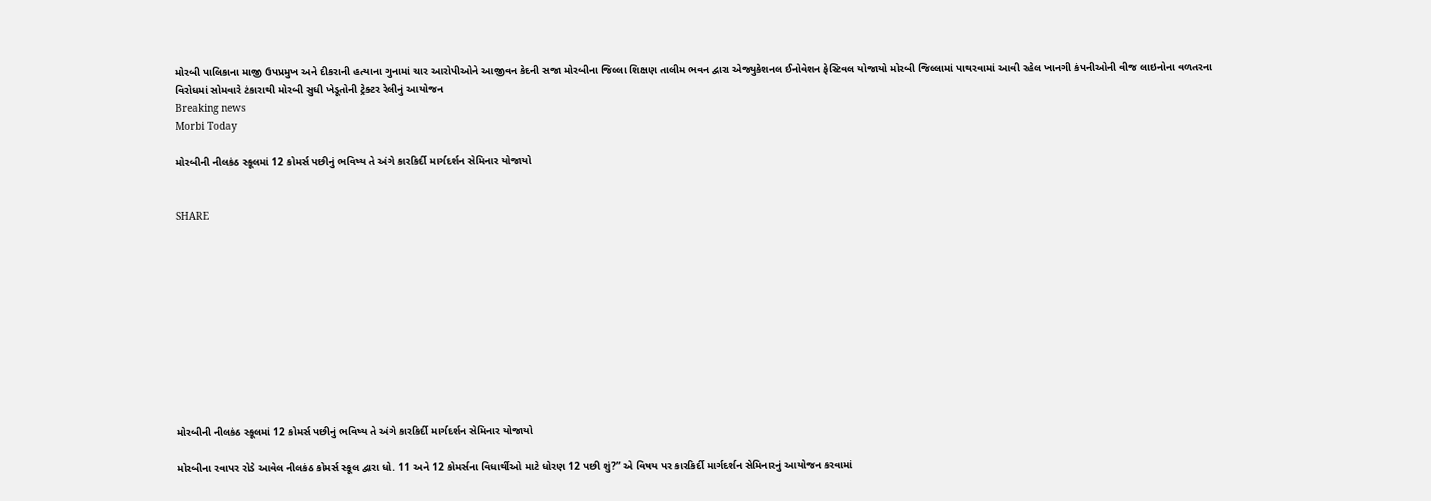મોરબી પાલિકાના માજી ઉપપ્રમુખ અને દીકરાની હત્યાના ગુનામાં ચાર આરોપીઓને આજીવન કેદની સજા મોરબીના જિલ્લા શિક્ષણ તાલીમ ભવન દ્વારા એજ્યુકેશનલ ઈનોવેશન ફેસ્ટિવલ યોજાયો મોરબી જિલ્લામાં પાથરવામાં આવી રહેલ ખાનગી કંપનીઓની વીજ લાઇનોના વળતરના વિરોધમાં સોમવારે ટંકારાથી મોરબી સુધી ખેડૂતોની ટ્રેક્ટર રેલીનું આયોજન
Breaking news
Morbi Today

મોરબીની નીલકંઠ સ્કૂલમાં 12 કોમર્સ પછીનું ભવિષ્ય તે અંગે કારકિર્દી માર્ગદર્શન સેમિનાર યોજાયો


SHARE











મોરબીની નીલકંઠ સ્કૂલમાં 12 કોમર્સ પછીનું ભવિષ્ય તે અંગે કારકિર્દી માર્ગદર્શન સેમિનાર યોજાયો

મોરબીના રવાપર રોડે આવેલ નીલકંઠ કોમર્સ સ્કૂલ દ્વારા ધો. 11 અને 12 કોમર્સના વિધાર્થીઓ માટે ધોરણ 12 પછી શું?” એ વિષય પર કારકિર્દી માર્ગદર્શન સેમિનારનું આયોજન કરવામાં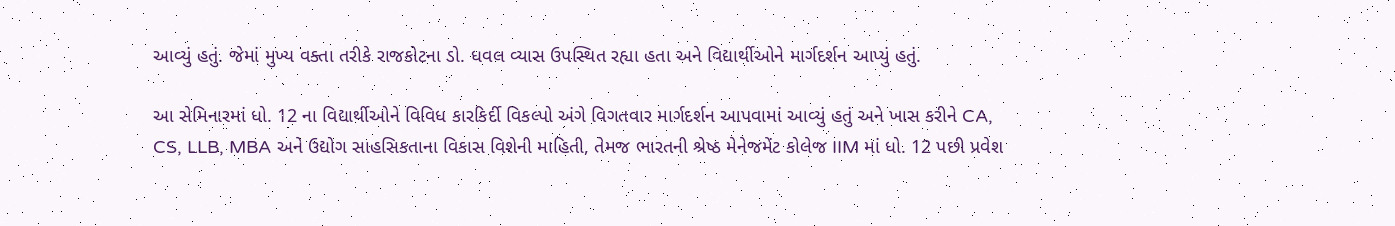આવ્યું હતું. જેમાં મુખ્ય વક્તા તરીકે રાજકોટના ડો. ધવલ વ્યાસ ઉપસ્થિત રહ્યા હતા અને વિદ્યાર્થીઓને માર્ગદર્શન આપ્યું હતું.

આ સેમિનારમાં ધો. 12 ના વિદ્યાર્થીઓને વિવિધ કારકિર્દી વિકલ્પો અંગે વિગતવાર માર્ગદર્શન આપવામાં આવ્યું હતું અને ખાસ કરીને CA, CS, LLB, MBA અને ઉદ્યોગ સાહસિકતાના વિકાસ વિશેની માહિતી, તેમજ ભારતની શ્રેષ્ઠ મેનેજમેંટ કોલેજ IIM માં ધો. 12 પછી પ્રવેશ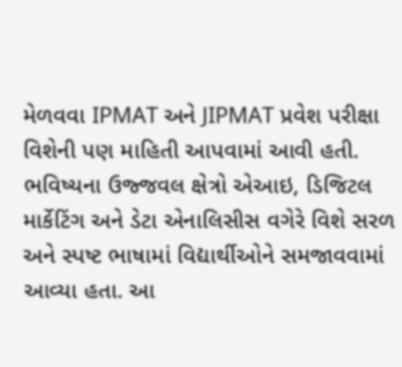મેળવવા IPMAT અને JIPMAT પ્રવેશ પરીક્ષા વિશેની પણ માહિતી આપવામાં આવી હતી. ભવિષ્યના ઉજ્જવલ ક્ષેત્રો એઆઇ, ડિજિટલ માર્કેટિંગ અને ડેટા એનાલિસીસ વગેરે વિશે સરળ અને સ્પષ્ટ ભાષામાં વિદ્યાર્થીઓને સમજાવવામાં આવ્યા હતા. આ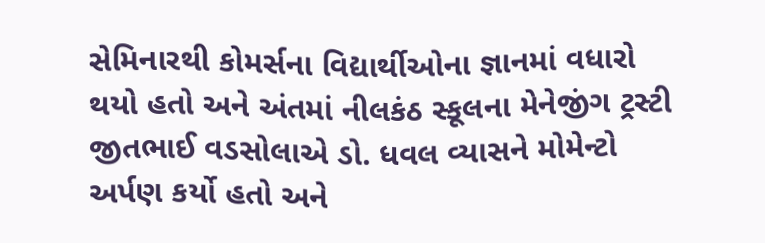સેમિનારથી કોમર્સના વિદ્યાર્થીઓના જ્ઞાનમાં વધારો થયો હતો અને અંતમાં નીલકંઠ સ્કૂલના મેનેજીંગ ટ્રસ્ટી જીતભાઈ વડસોલાએ ડો. ધવલ વ્યાસને મોમેન્ટો અર્પણ કર્યો હતો અને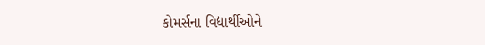કોમર્સના વિદ્યાર્થીઓને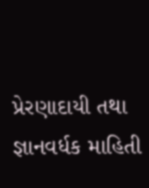પ્રેરણાદાયી તથા જ્ઞાનવર્ધક માહિતી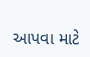આપવા માટે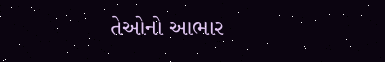તેઓનો આભાર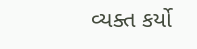વ્યક્ત કર્યો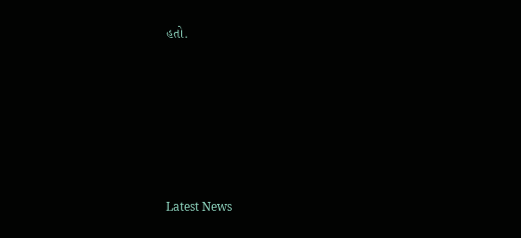હતો.






Latest News